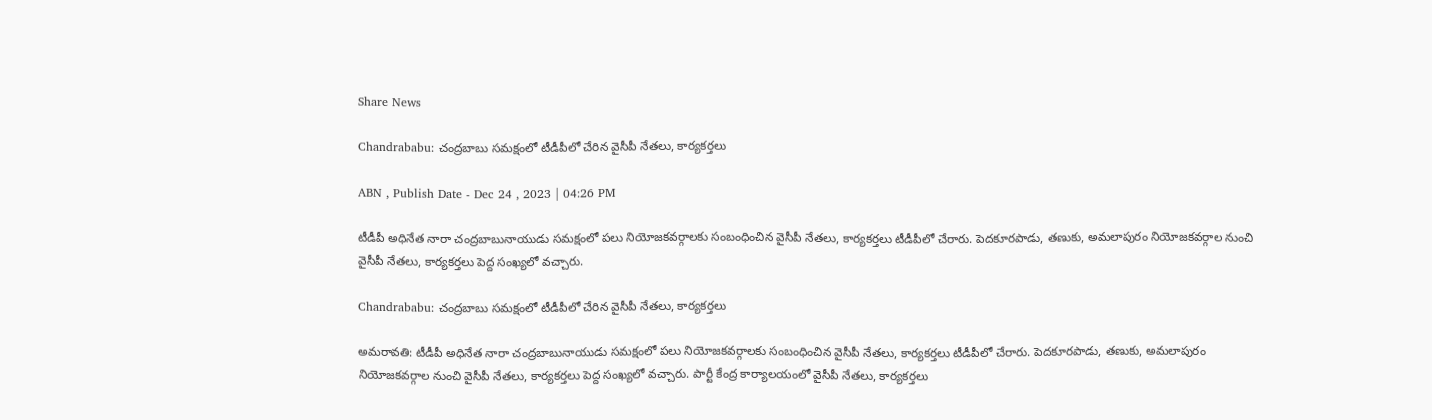Share News

Chandrababu: చంద్రబాబు సమక్షంలో టీడీపీలో చేరిన వైసీపీ నేతలు, కార్యకర్తలు

ABN , Publish Date - Dec 24 , 2023 | 04:26 PM

టీడీపీ అధినేత నారా చంద్రబాబునాయుడు సమక్షంలో పలు నియోజకవర్గాలకు సంబంధించిన వైసీపీ నేతలు, కార్యకర్తలు టీడీపీలో చేరారు. పెదకూరపాడు, తణుకు, అమలాపురం నియోజకవర్గాల నుంచి వైసీపీ నేతలు, కార్యకర్తలు పెద్ద సంఖ్యలో వచ్చారు.

Chandrababu: చంద్రబాబు సమక్షంలో టీడీపీలో చేరిన వైసీపీ నేతలు, కార్యకర్తలు

అమరావతి: టీడీపీ అధినేత నారా చంద్రబాబునాయుడు సమక్షంలో పలు నియోజకవర్గాలకు సంబంధించిన వైసీపీ నేతలు, కార్యకర్తలు టీడీపీలో చేరారు. పెదకూరపాడు, తణుకు, అమలాపురం నియోజకవర్గాల నుంచి వైసీపీ నేతలు, కార్యకర్తలు పెద్ద సంఖ్యలో వచ్చారు. పార్టీ కేంద్ర కార్యాలయంలో వైసీపీ నేతలు, కార్యకర్తలు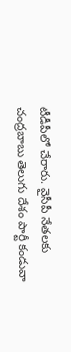టీడీపీలో చేరారు. వైసీపీ నేతలకు చంద్రబాబు తెలుగు దేశం పార్టీ కండువా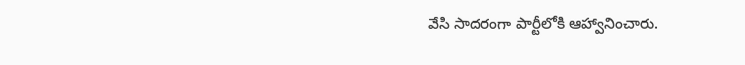వేసి సాదరంగా పార్టీలోకి ఆహ్వానించారు.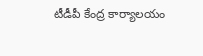టీడీపీ కేంద్ర కార్యాలయం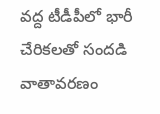వద్ద టీడీపీలో భారీ చేరికలతో సందడి వాతావరణం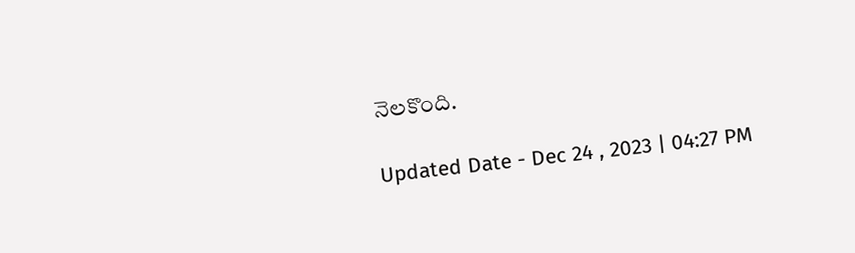నెలకొంది.

Updated Date - Dec 24 , 2023 | 04:27 PM